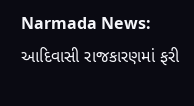Narmada News: આદિવાસી રાજકારણમાં ફરી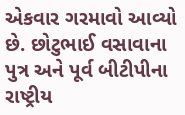એકવાર ગરમાવો આવ્યો છે. છોટુભાઈ વસાવાના પુત્ર અને પૂર્વ બીટીપીના રાષ્ટ્રીય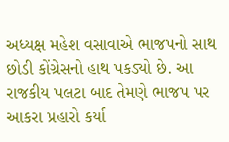અધ્યક્ષ મહેશ વસાવાએ ભાજપનો સાથ છોડી કોંગ્રેસનો હાથ પકડ્યો છે. આ રાજકીય પલટા બાદ તેમણે ભાજપ પર આકરા પ્રહારો કર્યા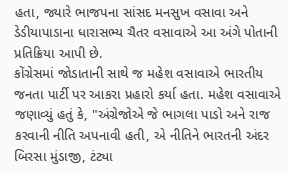હતા, જ્યારે ભાજપના સાંસદ મનસુખ વસાવા અને ડેડીયાપાડાના ધારાસભ્ય ચૈતર વસાવાએ આ અંગે પોતાની પ્રતિક્રિયા આપી છે.
કોંગ્રેસમાં જોડાતાની સાથે જ મહેશ વસાવાએ ભારતીય જનતા પાર્ટી પર આકરા પ્રહારો કર્યા હતા. મહેશ વસાવાએ જણાવ્યું હતું કે, "અંગ્રેજોએ જે ભાગલા પાડો અને રાજ કરવાની નીતિ અપનાવી હતી, એ નીતિને ભારતની અંદર બિરસા મુંડાજી, ટંટ્યા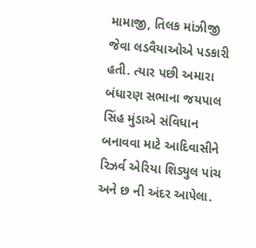મામાજી, તિલક માંઝીજી જેવા લડવૈયાઓએ પડકારી હતી. ત્યાર પછી અમારા બંધારણ સભાના જયપાલ સિંહ મુંડાએ સંવિધાન બનાવવા માટે આદિવાસીને રિઝર્વ એરિયા શિડ્યુલ પાંચ અને છ ની અંદર આપેલા.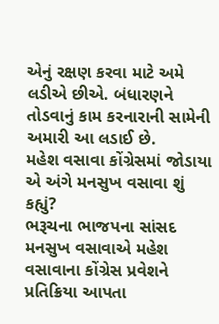એનું રક્ષણ કરવા માટે અમે લડીએ છીએ. બંધારણને તોડવાનું કામ કરનારાની સામેની અમારી આ લડાઈ છે.
મહેશ વસાવા કોંગ્રેસમાં જોડાયા એ અંગે મનસુખ વસાવા શું કહ્યું?
ભરૂચના ભાજપના સાંસદ મનસુખ વસાવાએ મહેશ વસાવાના કોંગ્રેસ પ્રવેશને પ્રતિક્રિયા આપતા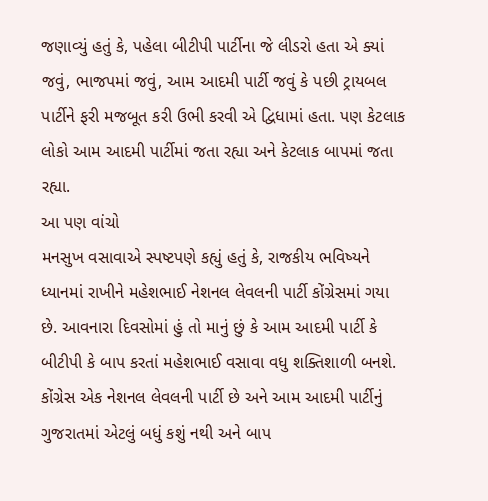જણાવ્યું હતું કે, પહેલા બીટીપી પાર્ટીના જે લીડરો હતા એ ક્યાં જવું, ભાજપમાં જવું, આમ આદમી પાર્ટી જવું કે પછી ટ્રાયબલ પાર્ટીને ફરી મજબૂત કરી ઉભી કરવી એ દ્વિધામાં હતા. પણ કેટલાક લોકો આમ આદમી પાર્ટીમાં જતા રહ્યા અને કેટલાક બાપમાં જતા રહ્યા.
આ પણ વાંચો
મનસુખ વસાવાએ સ્પષ્ટપણે કહ્યું હતું કે, રાજકીય ભવિષ્યને ધ્યાનમાં રાખીને મહેશભાઈ નેશનલ લેવલની પાર્ટી કોંગ્રેસમાં ગયા છે. આવનારા દિવસોમાં હું તો માનું છું કે આમ આદમી પાર્ટી કે બીટીપી કે બાપ કરતાં મહેશભાઈ વસાવા વધુ શક્તિશાળી બનશે. કોંગ્રેસ એક નેશનલ લેવલની પાર્ટી છે અને આમ આદમી પાર્ટીનું ગુજરાતમાં એટલું બધું કશું નથી અને બાપ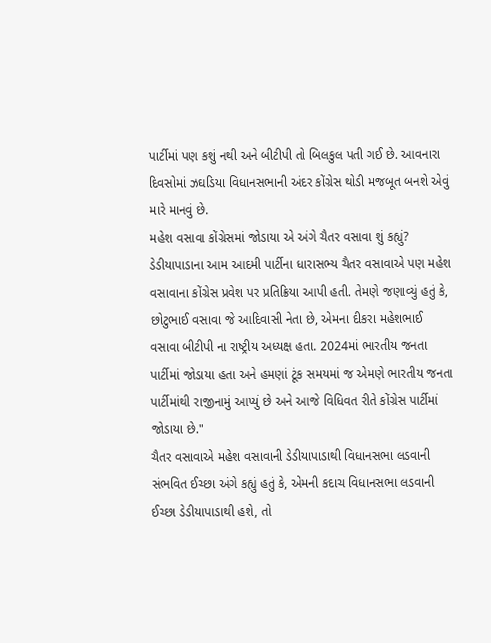પાર્ટીમાં પણ કશું નથી અને બીટીપી તો બિલકુલ પતી ગઈ છે. આવનારા દિવસોમાં ઝઘડિયા વિધાનસભાની અંદર કોંગ્રેસ થોડી મજબૂત બનશે એવું મારે માનવું છે.
મહેશ વસાવા કોંગ્રેસમાં જોડાયા એ અંગે ચૈતર વસાવા શું કહ્યું?
ડેડીયાપાડાના આમ આદમી પાર્ટીના ધારાસભ્ય ચૈતર વસાવાએ પણ મહેશ વસાવાના કોંગ્રેસ પ્રવેશ પર પ્રતિક્રિયા આપી હતી. તેમણે જણાવ્યું હતું કે, છોટુભાઈ વસાવા જે આદિવાસી નેતા છે, એમના દીકરા મહેશભાઈ વસાવા બીટીપી ના રાષ્ટ્રીય અધ્યક્ષ હતા. 2024માં ભારતીય જનતા પાર્ટીમાં જોડાયા હતા અને હમણાં ટૂંક સમયમાં જ એમણે ભારતીય જનતા પાર્ટીમાંથી રાજીનામું આપ્યું છે અને આજે વિધિવત રીતે કોંગ્રેસ પાર્ટીમાં જોડાયા છે."
ચૈતર વસાવાએ મહેશ વસાવાની ડેડીયાપાડાથી વિધાનસભા લડવાની સંભવિત ઈચ્છા અંગે કહ્યું હતું કે, એમની કદાચ વિધાનસભા લડવાની ઈચ્છા ડેડીયાપાડાથી હશે, તો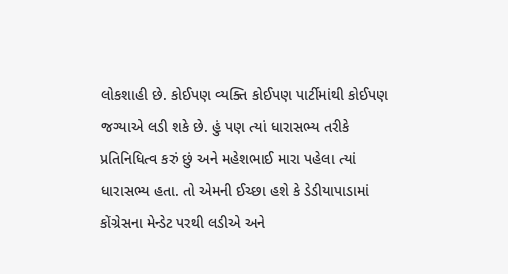લોકશાહી છે. કોઈપણ વ્યક્તિ કોઈપણ પાર્ટીમાંથી કોઈપણ જગ્યાએ લડી શકે છે. હું પણ ત્યાં ધારાસભ્ય તરીકે પ્રતિનિધિત્વ કરું છું અને મહેશભાઈ મારા પહેલા ત્યાં ધારાસભ્ય હતા. તો એમની ઈચ્છા હશે કે ડેડીયાપાડામાં કોંગ્રેસના મેન્ડેટ પરથી લડીએ અને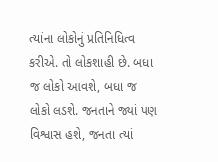ત્યાંના લોકોનું પ્રતિનિધિત્વ કરીએ. તો લોકશાહી છે. બધા જ લોકો આવશે, બધા જ લોકો લડશે. જનતાને જ્યાં પણ વિશ્વાસ હશે, જનતા ત્યાં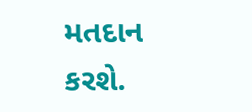મતદાન કરશે.